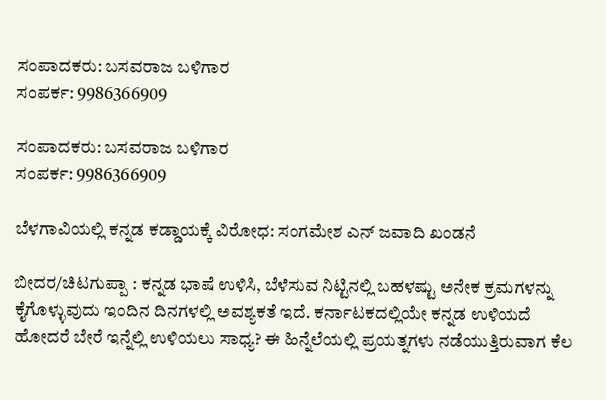ಸಂಪಾದಕರು: ಬಸವರಾಜ ಬಳಿಗಾರ
ಸಂಪರ್ಕ: 9986366909

ಸಂಪಾದಕರು: ಬಸವರಾಜ ಬಳಿಗಾರ
ಸಂಪರ್ಕ: 9986366909

ಬೆಳಗಾವಿಯಲ್ಲಿ ಕನ್ನಡ ಕಡ್ಡಾಯಕ್ಕೆ ವಿರೋಧ: ಸಂಗಮೇಶ ಎನ್ ಜವಾದಿ ಖಂಡನೆ

ಬೀದರ/ಚಿಟಗುಪ್ಪಾ : ಕನ್ನಡ ಭಾಷೆ ಉಳಿಸಿ, ಬೆಳೆಸುವ ನಿಟ್ಟಿನಲ್ಲಿ ಬಹಳಷ್ಟು ಅನೇಕ ಕ್ರಮಗಳನ್ನು ಕೈಗೊಳ್ಳುವುದು ಇಂದಿನ ದಿನಗಳಲ್ಲಿ ಅವಶ್ಯಕತೆ ಇದೆ. ಕರ್ನಾಟಕದಲ್ಲಿಯೇ ಕನ್ನಡ ಉಳಿಯದೆ ಹೋದರೆ ಬೇರೆ ಇನ್ನೆಲ್ಲಿ ಉಳಿಯಲು ಸಾಧ್ಯ? ಈ ಹಿನ್ನೆಲೆಯಲ್ಲಿ ಪ್ರಯತ್ನಗಳು ನಡೆಯುತ್ತಿರುವಾಗ ಕೆಲ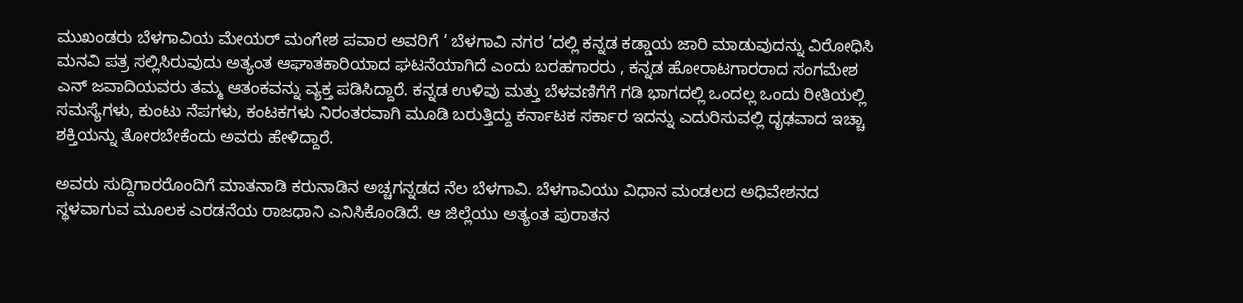ಮುಖಂಡರು ಬೆಳಗಾವಿಯ ಮೇಯರ್ ಮಂಗೇಶ ಪವಾರ ಅವರಿಗೆ ‘ ಬೆಳಗಾವಿ ನಗರ ’ದಲ್ಲಿ ಕನ್ನಡ ಕಡ್ಡಾಯ ಜಾರಿ ಮಾಡುವುದನ್ನು ವಿರೋಧಿಸಿ ಮನವಿ ಪತ್ರ ಸಲ್ಲಿಸಿರುವುದು ಅತ್ಯಂತ ಆಘಾತಕಾರಿಯಾದ ಘಟನೆಯಾಗಿದೆ ಎಂದು ಬರಹಗಾರರು , ಕನ್ನಡ ಹೋರಾಟಗಾರರಾದ ಸಂಗಮೇಶ ಎನ್ ಜವಾದಿಯವರು ತಮ್ಮ ಆತಂಕವನ್ನು ವ್ಯಕ್ತ ಪಡಿಸಿದ್ದಾರೆ. ಕನ್ನಡ ಉಳಿವು ಮತ್ತು ಬೆಳವಣಿಗೆಗೆ ಗಡಿ ಭಾಗದಲ್ಲಿ ಒಂದಲ್ಲ ಒಂದು ರೀತಿಯಲ್ಲಿ ಸಮಸ್ಯೆಗಳು, ಕುಂಟು ನೆಪಗಳು, ಕಂಟಕಗಳು ನಿರಂತರವಾಗಿ ಮೂಡಿ ಬರುತ್ತಿದ್ದು ಕರ್ನಾಟಕ ಸರ್ಕಾರ ಇದನ್ನು ಎದುರಿಸುವಲ್ಲಿ ದೃಢವಾದ ಇಚ್ಚಾ ಶಕ್ತಿಯನ್ನು ತೋರಬೇಕೆಂದು ಅವರು ಹೇಳಿದ್ದಾರೆ.

ಅವರು ಸುದ್ದಿಗಾರರೊಂದಿಗೆ ಮಾತನಾಡಿ ಕರುನಾಡಿನ ಅಚ್ಚಗನ್ನಡದ ನೆಲ ಬೆಳಗಾವಿ. ಬೆಳಗಾವಿಯು ವಿಧಾನ ಮಂಡಲದ ಅಧಿವೇಶನದ ಸ್ಥಳವಾಗುವ ಮೂಲಕ ಎರಡನೆಯ ರಾಜಧಾನಿ ಎನಿಸಿಕೊಂಡಿದೆ. ಆ ಜಿಲ್ಲೆಯು ಅತ್ಯಂತ ಪುರಾತನ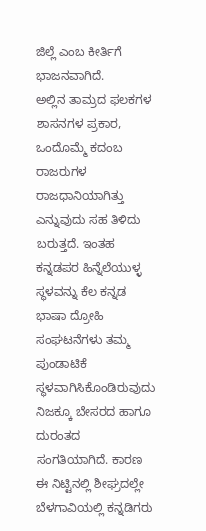ಜಿಲ್ಲೆ ಎಂಬ ಕೀರ್ತಿಗೆ ಭಾಜನವಾಗಿದೆ.
ಅಲ್ಲಿನ ತಾಮ್ರದ ಫಲಕಗಳ ಶಾಸನಗಳ ಪ್ರಕಾರ, ಒಂದೊಮ್ಮೆ ಕದಂಬ ರಾಜರುಗಳ ರಾಜಧಾನಿಯಾಗಿತ್ತು ಎನ್ನುವುದು ಸಹ ತಿಳಿದು ಬರುತ್ತದೆ. ಇಂತಹ ಕನ್ನಡಪರ ಹಿನ್ನೆಲೆಯುಳ್ಳ ಸ್ಥಳವನ್ನು ಕೆಲ ಕನ್ನಡ ಭಾಷಾ ದ್ರೋಹಿ ಸಂಘಟನೆಗಳು ತಮ್ಮ ಪುಂಡಾಟಿಕೆ ಸ್ಥಳವಾಗಿಸಿಕೊಂಡಿರುವುದು ನಿಜಕ್ಕೂ ಬೇಸರದ ಹಾಗೂ ದುರಂತದ ಸಂಗತಿಯಾಗಿದೆ. ಕಾರಣ ಈ ನಿಟ್ಟಿನಲ್ಲಿ ಶೀಘ್ರದಲ್ಲೇ ಬೆಳಗಾವಿಯಲ್ಲಿ ಕನ್ನಡಿಗರು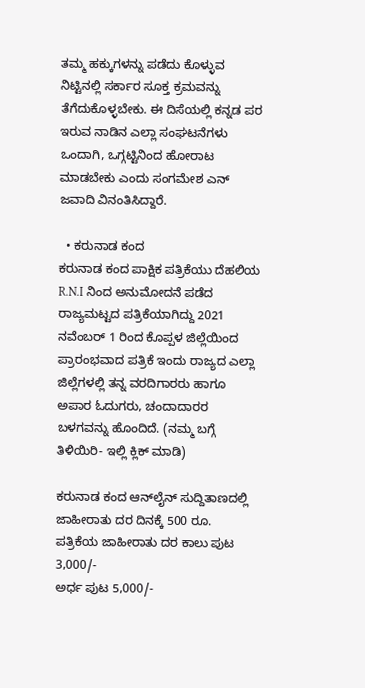ತಮ್ಮ ಹಕ್ಕುಗಳನ್ನು ಪಡೆದು ಕೊಳ್ಳುವ ನಿಟ್ಟಿನಲ್ಲಿ ಸರ್ಕಾರ ಸೂಕ್ತ ಕ್ರಮವನ್ನು ತೆಗೆದುಕೊಳ್ಳಬೇಕು. ಈ ದಿಸೆಯಲ್ಲಿ ಕನ್ನಡ ಪರ ಇರುವ ನಾಡಿನ ಎಲ್ಲಾ ಸಂಘಟನೆಗಳು ಒಂದಾಗಿ, ಒಗ್ಗಟ್ಟಿನಿಂದ ಹೋರಾಟ ಮಾಡಬೇಕು ಎಂದು ಸಂಗಮೇಶ ಎನ್ ಜವಾದಿ ವಿನಂತಿಸಿದ್ದಾರೆ.

  • ಕರುನಾಡ ಕಂದ
ಕರುನಾಡ ಕಂದ ಪಾಕ್ಷಿಕ ಪತ್ರಿಕೆಯು ದೆಹಲಿಯ R.N.I ನಿಂದ ಅನುಮೋದನೆ ಪಡೆದ ರಾಜ್ಯಮಟ್ಟದ ಪತ್ರಿಕೆಯಾಗಿದ್ದು 2021 ನವೆಂಬರ್ 1 ರಿಂದ ಕೊಪ್ಪಳ ಜಿಲ್ಲೆಯಿಂದ ಪ್ರಾರಂಭವಾದ ಪತ್ರಿಕೆ ಇಂದು ರಾಜ್ಯದ ಎಲ್ಲಾ ಜಿಲ್ಲೆಗಳಲ್ಲಿ ತನ್ನ ವರದಿಗಾರರು ಹಾಗೂ ಅಪಾರ ಓದುಗರು, ಚಂದಾದಾರರ ಬಳಗವನ್ನು ಹೊಂದಿದೆ. (ನಮ್ಮ ಬಗ್ಗೆ ತಿಳಿಯಿರಿ- ಇಲ್ಲಿ ಕ್ಲಿಕ್‌ ಮಾಡಿ)

ಕರುನಾಡ ಕಂದ ಆನ್‌ಲೈನ್‌ ಸುದ್ದಿತಾಣದಲ್ಲಿ ಜಾಹೀರಾತು ದರ ದಿನಕ್ಕೆ 500 ರೂ.
ಪತ್ರಿಕೆಯ ಜಾಹೀರಾತು ದರ ಕಾಲು ಪುಟ 3,000/-
ಅರ್ಧ ಪುಟ 5,000/-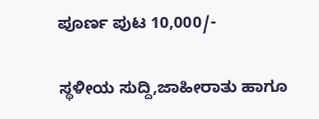ಪೂರ್ಣ ಪುಟ 10,000/-

ಸ್ಥಳೀಯ ಸುದ್ದಿ,ಜಾಹೀರಾತು ಹಾಗೂ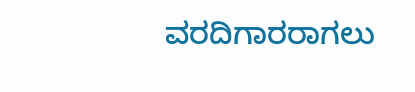ವರದಿಗಾರರಾಗಲು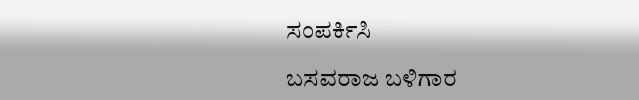ಸಂಪರ್ಕಿಸಿ

ಬಸವರಾಜ ಬಳಿಗಾರ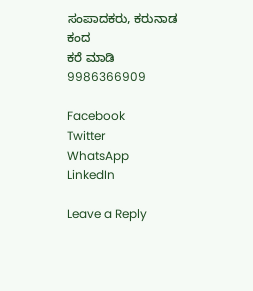ಸಂಪಾದಕರು, ಕರುನಾಡ ಕಂದ
ಕರೆ ಮಾಡಿ 9986366909

Facebook
Twitter
WhatsApp
LinkedIn

Leave a Reply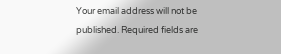Your email address will not be published. Required fields are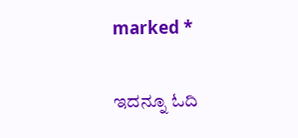marked *

ಇದನ್ನೂ ಓದಿ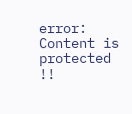error: Content is protected !!